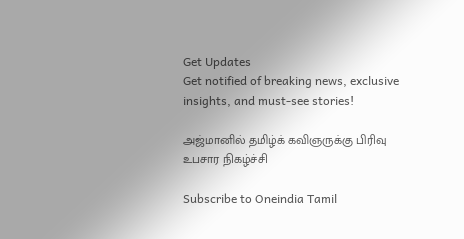Get Updates
Get notified of breaking news, exclusive insights, and must-see stories!

அஜ்மானில் தமிழ்க் கவிஞருக்கு பிரிவு உபசார நிகழ்ச்சி

Subscribe to Oneindia Tamil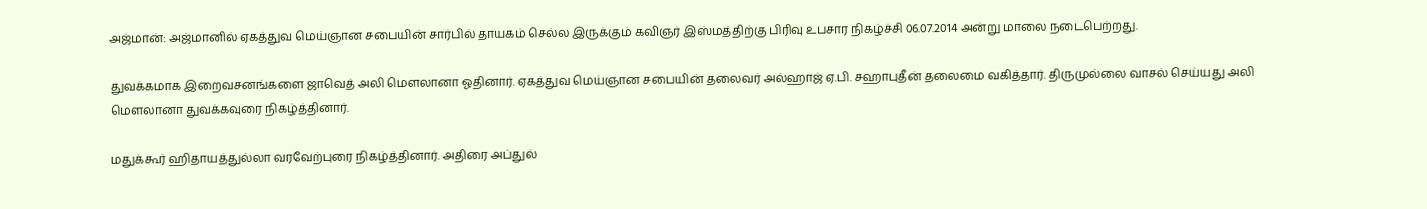அஜ்மான்: அஜ்மானில் ஏகத்துவ மெய்ஞான சபையின் சார்பில் தாயகம் செல்ல இருக்கும் கவிஞர் இஸ்மத்திற்கு பிரிவு உபசார நிகழ்ச்சி 06.07.2014 அன்று மாலை நடைபெற்றது.

துவக்கமாக இறைவசனங்களை ஜாவெத் அலி மௌலானா ஓதினார். ஏகத்துவ மெய்ஞான சபையின் தலைவர் அல்ஹாஜ் ஏ.பி. சஹாபுதீன் தலைமை வகித்தார். திருமுல்லை வாசல் செய்யது அலி மௌலானா துவக்கவுரை நிகழ்த்தினார்.

மதுக்கூர் ஹிதாயத்துல்லா வரவேற்புரை நிகழ்த்தினார். அதிரை அப்துல்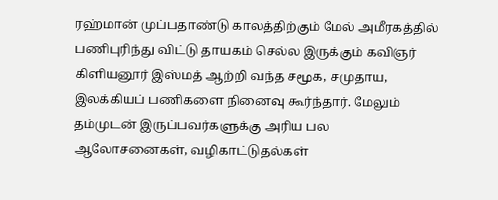ரஹ்மான் முப்பதாண்டு காலத்திற்கும் மேல் அமீரகத்தில் பணிபுரிந்து விட்டு தாயகம் செல்ல இருக்கும் கவிஞர் கிளியனூர் இஸ்மத் ஆற்றி வந்த சமூக, சமுதாய, இலக்கியப் பணிகளை நினைவு கூர்ந்தார். மேலும் தம்முடன் இருப்பவர்களுக்கு அரிய பல ஆலோசனைகள், வழிகாட்டுதல்கள்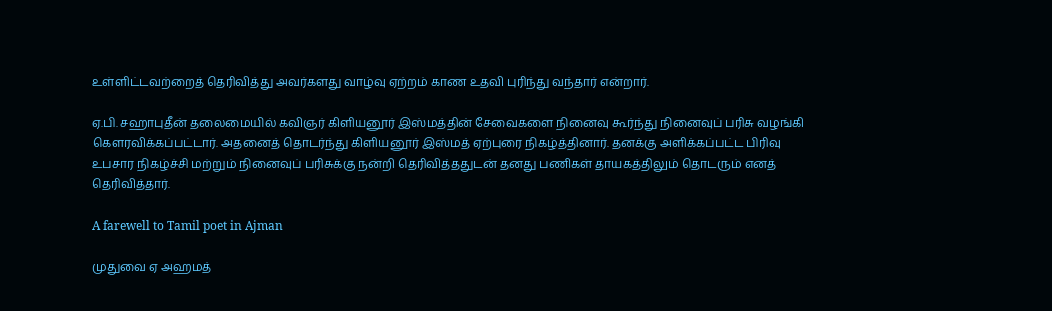உள்ளிட்டவற்றைத் தெரிவித்து அவர்களது வாழ்வு ஏற்றம் காண உதவி புரிந்து வந்தார் என்றார்.

ஏ.பி. சஹாபுதீன் தலைமையில் கவிஞர் கிளியனூர் இஸ்மத்தின் சேவைகளை நினைவு கூர்ந்து நினைவுப் பரிசு வழங்கி கௌரவிக்கப்பட்டார். அதனைத் தொடர்ந்து கிளியனூர் இஸ்மத் ஏற்புரை நிகழ்த்தினார். தனக்கு அளிக்கப்பட்ட பிரிவு உபசார நிகழ்ச்சி மற்றும் நினைவுப் பரிசுக்கு நன்றி தெரிவித்ததுடன் தனது பணிகள் தாயகத்திலும் தொடரும் எனத் தெரிவித்தார்.

A farewell to Tamil poet in Ajman

முதுவை ஏ அஹமத்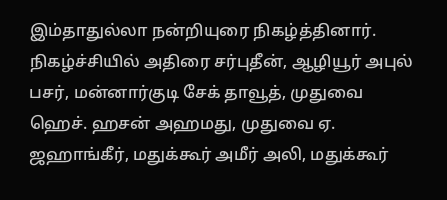இம்தாதுல்லா நன்றியுரை நிகழ்த்தினார். நிகழ்ச்சியில் அதிரை சர்புதீன், ஆழியூர் அபுல் பசர், மன்னார்குடி சேக் தாவூத், முதுவை ஹெச். ஹசன் அஹமது, முதுவை ஏ. ஜஹாங்கீர், மதுக்கூர் அமீர் அலி, மதுக்கூர்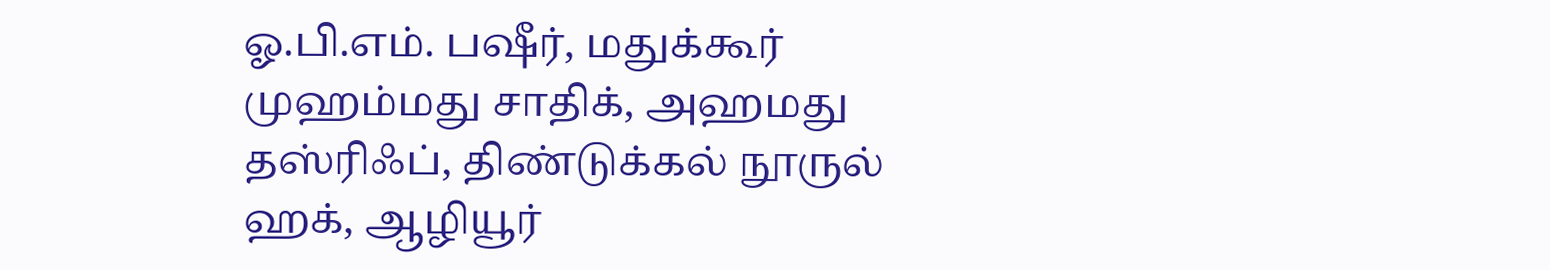ஓ.பி.எம். பஷீர், மதுக்கூர் முஹம்மது சாதிக், அஹமது தஸ்ரிஃப், திண்டுக்கல் நூருல் ஹக், ஆழியூர்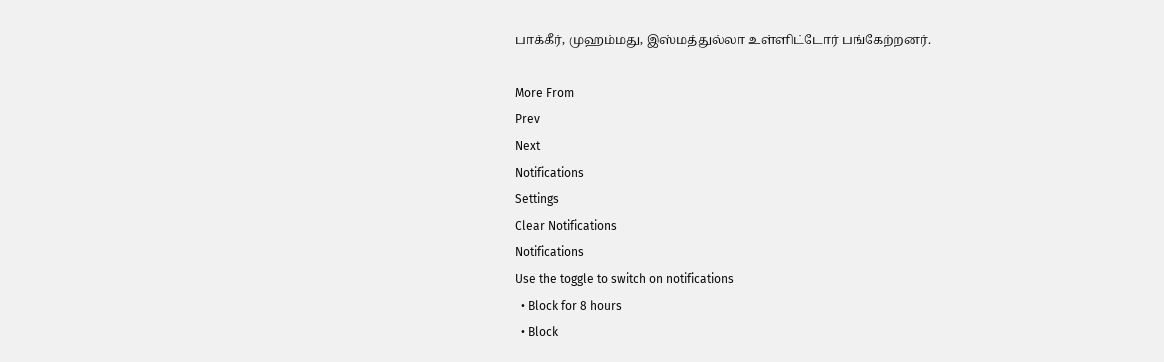பாக்கீர், முஹம்மது, இஸ்மத்துல்லா உள்ளிட்டோர் பங்கேற்றனர்.

More From
Prev
Next
Notifications
Settings
Clear Notifications
Notifications
Use the toggle to switch on notifications
  • Block for 8 hours
  • Block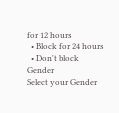for 12 hours
  • Block for 24 hours
  • Don't block
Gender
Select your Gender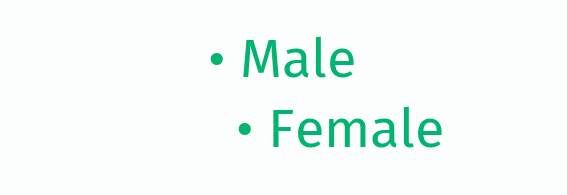• Male
  • Female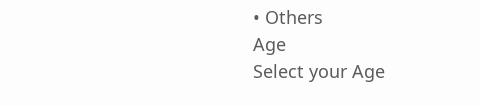• Others
Age
Select your Age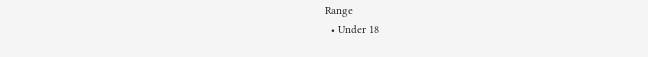Range
  • Under 18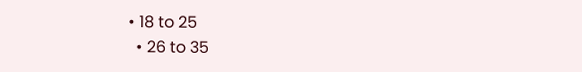• 18 to 25
  • 26 to 35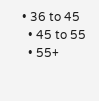• 36 to 45
  • 45 to 55
  • 55+